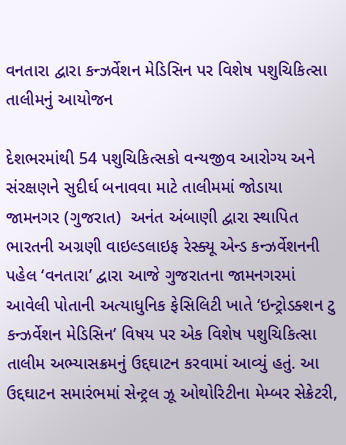વનતારા દ્વારા કન્ઝર્વેશન મેડિસિન પર વિશેષ પશુચિકિત્સા તાલીમનું આયોજન

દેશભરમાંથી 54 પશુચિકિત્સકો વન્યજીવ આરોગ્ય અને સંરક્ષણને સુદીર્ઘ બનાવવા માટે તાલીમમાં જોડાયા જામનગર (ગુજરાત)  અનંત અંબાણી દ્વારા સ્થાપિત ભારતની અગ્રણી વાઇલ્ડલાઇફ રેસ્ક્યૂ એન્ડ કન્ઝર્વેશનની પહેલ ‘વનતારા’ દ્વારા આજે ગુજરાતના જામનગરમાં આવેલી પોતાની અત્યાધુનિક ફેસિલિટી ખાતે ‘ઇન્ટ્રોડક્શન ટુ કન્ઝર્વેશન મેડિસિન’ વિષય પર એક વિશેષ પશુચિકિત્સા તાલીમ અભ્યાસક્રમનું ઉદ્દઘાટન કરવામાં આવ્યું હતું. આ ઉદ્દઘાટન સમારંભમાં સેન્ટ્રલ ઝૂ ઓથોરિટીના મેમ્બર સેક્રેટરી,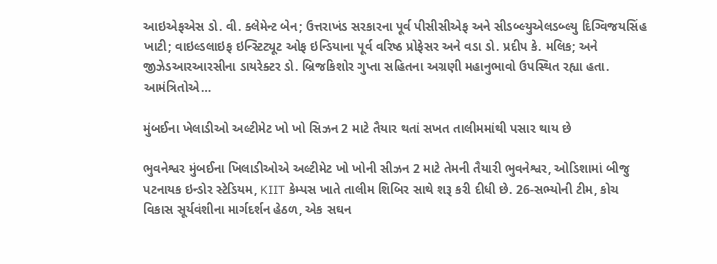આઇએફએસ ડો. વી. ક્લેમેન્ટ બેન; ઉત્તરાખંડ સરકારના પૂર્વ પીસીસીએફ અને સીડબ્લ્યુએલડબ્લ્યુ દિગ્વિજયસિંહ ખાટી; વાઇલ્ડલાઇફ ઇન્સ્ટિટ્યૂટ ઓફ ઇન્ડિયાના પૂર્વ વરિષ્ઠ પ્રોફેસર અને વડા ડો. પ્રદીપ કે. મલિક; અને જીઝેડઆરઆરસીના ડાયરેક્ટર ડો. બ્રિજકિશોર ગુપ્તા સહિતના અગ્રણી મહાનુભાવો ઉપસ્થિત રહ્યા હતા. આમંત્રિતોએ…

મુંબઈના ખેલાડીઓ અલ્ટીમેટ ખો ખો સિઝન 2 માટે તૈયાર થતાં સખત તાલીમમાંથી પસાર થાય છે

ભુવનેશ્વર મુંબઈના ખિલાડીઓએ અલ્ટીમેટ ખો ખોની સીઝન 2 માટે તેમની તૈયારી ભુવનેશ્વર, ઓડિશામાં બીજુ પટનાયક ઇન્ડોર સ્ટેડિયમ, KIIT કેમ્પસ ખાતે તાલીમ શિબિર સાથે શરૂ કરી દીધી છે. 26-સભ્યોની ટીમ, કોચ વિકાસ સૂર્યવંશીના માર્ગદર્શન હેઠળ, એક સઘન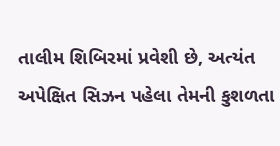તાલીમ શિબિરમાં પ્રવેશી છે, અત્યંત અપેક્ષિત સિઝન પહેલા તેમની કુશળતા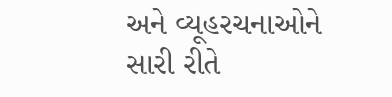અને વ્યૂહરચનાઓને સારી રીતે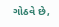ગોઠવે છે,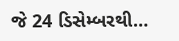જે 24 ડિસેમ્બરથી…